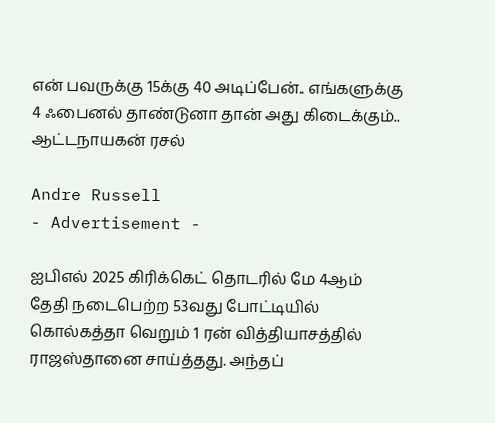என் பவருக்கு 15க்கு 40 அடிப்பேன்.. எங்களுக்கு 4 ஃபைனல் தாண்டுனா தான் அது கிடைக்கும்.. ஆட்டநாயகன் ரசல்

Andre Russell
- Advertisement -

ஐபிஎல் 2025 கிரிக்கெட் தொடரில் மே 4ஆம் தேதி நடைபெற்ற 53வது போட்டியில் கொல்கத்தா வெறும் 1 ரன் வித்தியாசத்தில் ராஜஸ்தானை சாய்த்தது. அந்தப்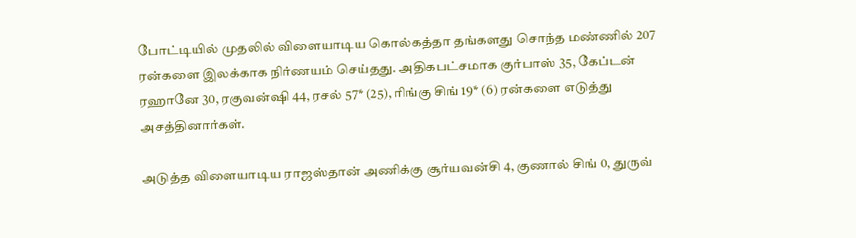போட்டியில் முதலில் விளையாடிய கொல்கத்தா தங்களது சொந்த மண்ணில் 207 ரன்களை இலக்காக நிர்ணயம் செய்தது. அதிகபட்சமாக குர்பாஸ் 35, கேப்டன் ரஹானே 30, ரகுவன்ஷி 44, ரசல் 57* (25), ரிங்கு சிங் 19* (6) ரன்களை எடுத்து அசத்தினார்கள்.

அடுத்த விளையாடிய ராஜஸ்தான் அணிக்கு சூர்யவன்சி 4, குணால் சிங் 0, துருவ்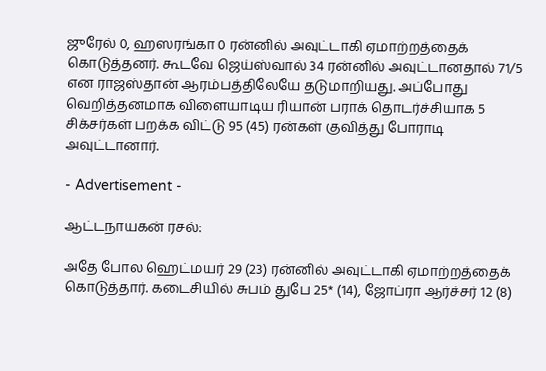ஜுரேல் 0, ஹஸரங்கா 0 ரன்னில் அவுட்டாகி ஏமாற்றத்தைக் கொடுத்தனர். கூடவே ஜெய்ஸ்வால் 34 ரன்னில் அவுட்டானதால் 71/5 என ராஜஸ்தான் ஆரம்பத்திலேயே தடுமாறியது. அப்போது வெறித்தனமாக விளையாடிய ரியான் பராக் தொடர்ச்சியாக 5 சிக்சர்கள் பறக்க விட்டு 95 (45) ரன்கள் குவித்து போராடி அவுட்டானார்.

- Advertisement -

ஆட்டநாயகன் ரசல்:

அதே போல ஹெட்மயர் 29 (23) ரன்னில் அவுட்டாகி ஏமாற்றத்தைக் கொடுத்தார். கடைசியில் சுபம் துபே 25* (14), ஜோப்ரா ஆர்ச்சர் 12 (8)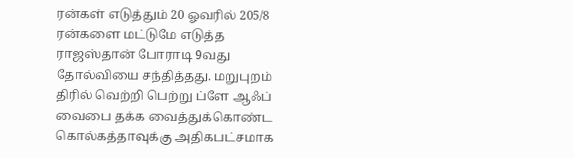ரன்கள் எடுத்தும் 20 ஓவரில் 205/8 ரன்களை மட்டுமே எடுத்த ராஜஸ்தான் போராடி 9வது தோல்வியை சந்தித்தது. மறுபுறம் திரில் வெற்றி பெற்று ப்ளே ஆஃப் வைபை தக்க வைத்துக்கொண்ட கொல்கத்தாவுக்கு அதிகபட்சமாக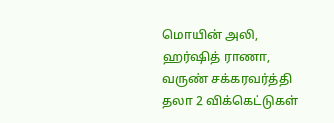மொயின் அலி, ஹர்ஷித் ராணா, வருண் சக்கரவர்த்தி தலா 2 விக்கெட்டுகள்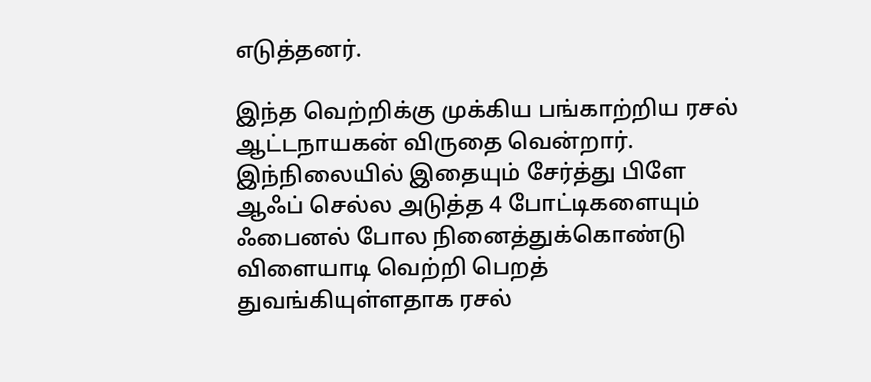எடுத்தனர்.

இந்த வெற்றிக்கு முக்கிய பங்காற்றிய ரசல் ஆட்டநாயகன் விருதை வென்றார். இந்நிலையில் இதையும் சேர்த்து பிளே ஆஃப் செல்ல அடுத்த 4 போட்டிகளையும் ஃபைனல் போல நினைத்துக்கொண்டு விளையாடி வெற்றி பெறத் துவங்கியுள்ளதாக ரசல்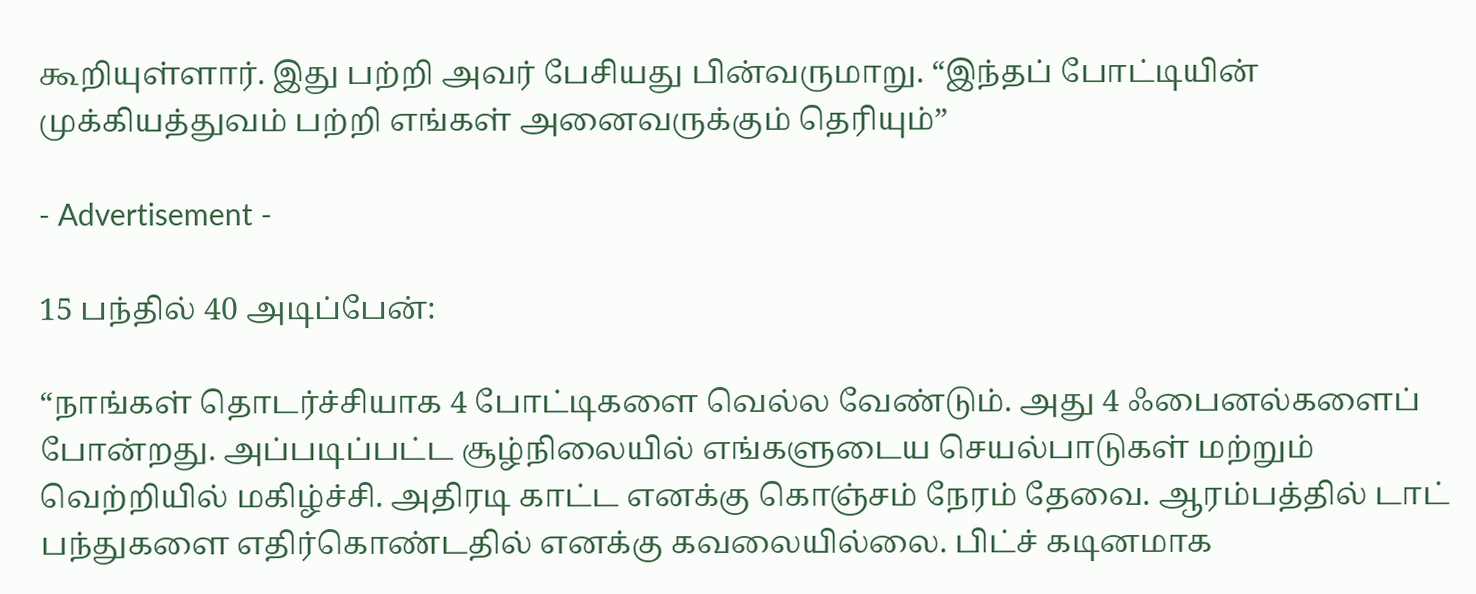கூறியுள்ளார். இது பற்றி அவர் பேசியது பின்வருமாறு. “இந்தப் போட்டியின் முக்கியத்துவம் பற்றி எங்கள் அனைவருக்கும் தெரியும்”

- Advertisement -

15 பந்தில் 40 அடிப்பேன்:

“நாங்கள் தொடர்ச்சியாக 4 போட்டிகளை வெல்ல வேண்டும். அது 4 ஃபைனல்களைப் போன்றது. அப்படிப்பட்ட சூழ்நிலையில் எங்களுடைய செயல்பாடுகள் மற்றும் வெற்றியில் மகிழ்ச்சி. அதிரடி காட்ட எனக்கு கொஞ்சம் நேரம் தேவை. ஆரம்பத்தில் டாட் பந்துகளை எதிர்கொண்டதில் எனக்கு கவலையில்லை. பிட்ச் கடினமாக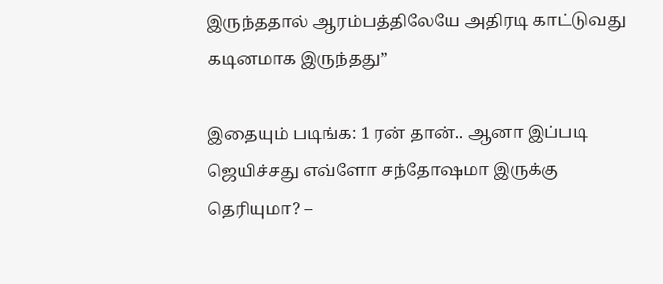இருந்ததால் ஆரம்பத்திலேயே அதிரடி காட்டுவது கடினமாக இருந்தது”

இதையும் படிங்க: 1 ரன் தான்.. ஆனா இப்படி ஜெயிச்சது எவ்ளோ சந்தோஷமா இருக்கு தெரியுமா? –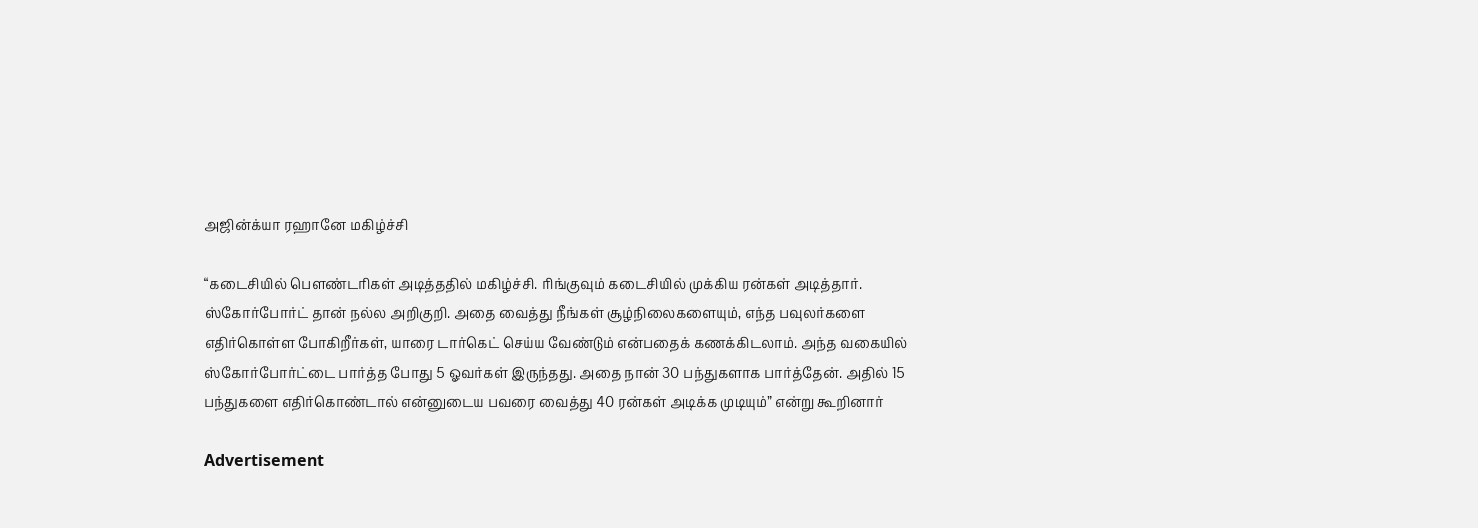அஜின்க்யா ரஹானே மகிழ்ச்சி

“கடைசியில் பௌண்டரிகள் அடித்ததில் மகிழ்ச்சி. ரிங்குவும் கடைசியில் முக்கிய ரன்கள் அடித்தார். ஸ்கோர்போர்ட் தான் நல்ல அறிகுறி. அதை வைத்து நீங்கள் சூழ்நிலைகளையும், எந்த பவுலர்களை எதிர்கொள்ள போகிறீர்கள், யாரை டார்கெட் செய்ய வேண்டும் என்பதைக் கணக்கிடலாம். அந்த வகையில் ஸ்கோர்போர்ட்டை பார்த்த போது 5 ஓவர்கள் இருந்தது. அதை நான் 30 பந்துகளாக பார்த்தேன். அதில் 15 பந்துகளை எதிர்கொண்டால் என்னுடைய பவரை வைத்து 40 ரன்கள் அடிக்க முடியும்” என்று கூறினார்

Advertisement